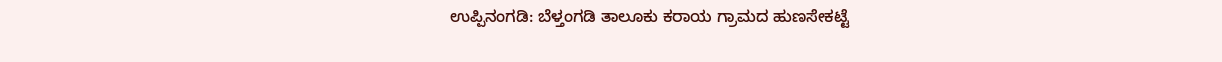ಉಪ್ಪಿನಂಗಡಿ: ಬೆಳ್ತಂಗಡಿ ತಾಲೂಕು ಕರಾಯ ಗ್ರಾಮದ ಹುಣಸೇಕಟ್ಟೆ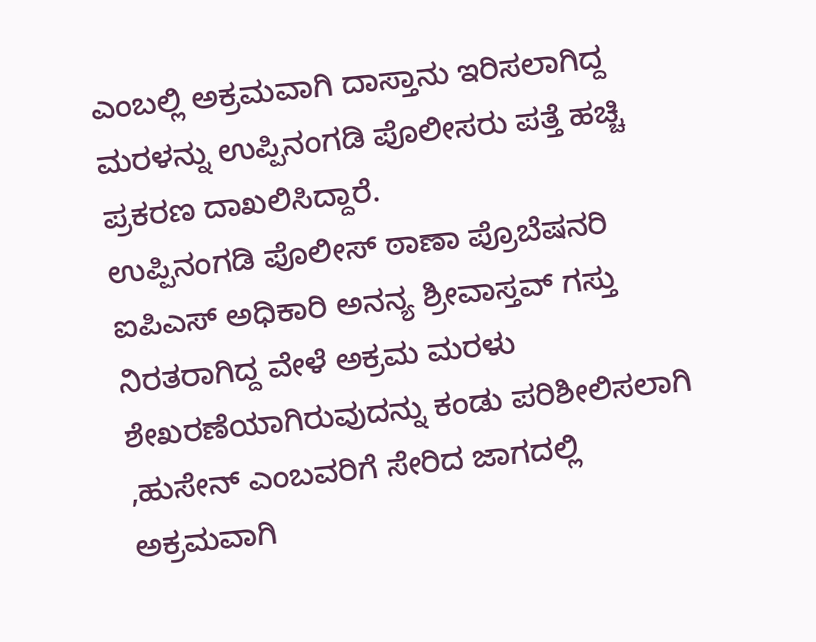ಎಂಬಲ್ಲಿ ಅಕ್ರಮವಾಗಿ ದಾಸ್ತಾನು ಇರಿಸಲಾಗಿದ್ದ ಮರಳನ್ನು ಉಪ್ಪಿನಂಗಡಿ ಪೊಲೀಸರು ಪತ್ತೆ ಹಚ್ಚಿ ಪ್ರಕರಣ ದಾಖಲಿಸಿದ್ದಾರೆ.
ಉಪ್ಪಿನಂಗಡಿ ಪೊಲೀಸ್ ಠಾಣಾ ಪ್ರೊಬೆಷನರಿ ಐಪಿಎಸ್ ಅಧಿಕಾರಿ ಅನನ್ಯ ಶ್ರೀವಾಸ್ತವ್ ಗಸ್ತು ನಿರತರಾಗಿದ್ದ ವೇಳೆ ಅಕ್ರಮ ಮರಳು ಶೇಖರಣೆಯಾಗಿರುವುದನ್ನು ಕಂಡು ಪರಿಶೀಲಿಸಲಾಗಿ ,ಹುಸೇನ್ ಎಂಬವರಿಗೆ ಸೇರಿದ ಜಾಗದಲ್ಲಿ ಅಕ್ರಮವಾಗಿ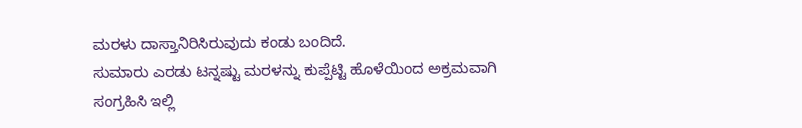ಮರಳು ದಾಸ್ತಾನಿರಿಸಿರುವುದು ಕಂಡು ಬಂದಿದೆ.
ಸುಮಾರು ಎರಡು ಟನ್ನಷ್ಟು ಮರಳನ್ನು ಕುಪ್ಪೆಟ್ಟಿ ಹೊಳೆಯಿಂದ ಅಕ್ರಮವಾಗಿ ಸಂಗ್ರಹಿಸಿ ಇಲ್ಲಿ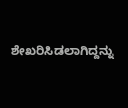ಶೇಖರಿಸಿಡಲಾಗಿದ್ದನ್ನು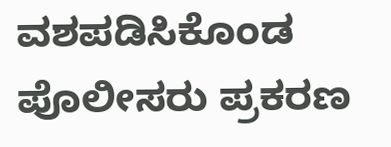ವಶಪಡಿಸಿಕೊಂಡ ಪೊಲೀಸರು ಪ್ರಕರಣ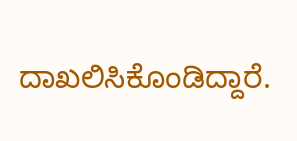ದಾಖಲಿಸಿಕೊಂಡಿದ್ದಾರೆ.